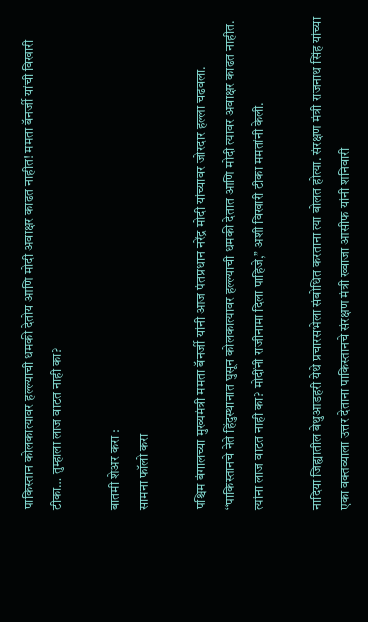पाकिस्तान कोलकात्यावर हल्ल्याची धमकी देतोय आणि मोदी अवाक्षर काढत नाहीत! ममता बॅनर्जी यांची विखारी टीका… तुम्हाला लाज वाटत नाही का?

बातमी शेअर करा :
सामना फॉलो करा

पश्चिम बंगालच्या मुख्यमंत्री ममता बॅनर्जी यांनी आज पंतप्रधान नरेंद्र मोदी यांच्यावर जोरदार हल्ला चढवला. ‘‘पाकिस्तानचे नेते हिंदुस्थानात घुसून कोलकात्यावर हल्ल्याची धमकी देतात आणि मोदी त्यावर अवाक्षर काढत नाहीत. त्यांना लाज वाटत नाही का? मोदींनी राजीनामा दिला पाहिजे,’’ अशी विखारी टीका ममतांनी केली.

नादिया जिह्यातील बेथुआडहरी येथे प्रचारसभेला संबोधित करताना त्या बोलत होत्या. संरक्षण मंत्री राजनाथ सिंह यांच्या एका वक्तव्याला उत्तर देताना पाकिस्तानचे संरक्षण मंत्री ख्वाजा आसीफ यांनी शनिवारी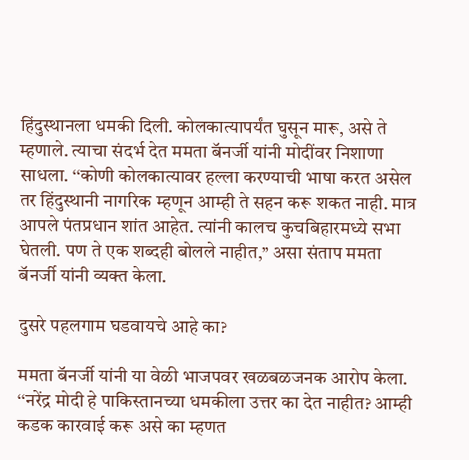हिंदुस्थानला धमकी दिली. कोलकात्यापर्यंत घुसून मारू, असे ते म्हणाले. त्याचा संदर्भ देत ममता बॅनर्जी यांनी मोदींवर निशाणा साधला. ‘‘कोणी कोलकात्यावर हल्ला करण्याची भाषा करत असेल तर हिंदुस्थानी नागरिक म्हणून आम्ही ते सहन करू शकत नाही. मात्र आपले पंतप्रधान शांत आहेत. त्यांनी कालच कुचबिहारमध्ये सभा घेतली. पण ते एक शब्दही बोलले नाहीत,’’ असा संताप ममता बॅनर्जी यांनी व्यक्त केला.

दुसरे पहलगाम घडवायचे आहे का?

ममता बॅनर्जी यांनी या वेळी भाजपवर खळबळजनक आरोप केला. ‘‘नरेंद्र मोदी हे पाकिस्तानच्या धमकीला उत्तर का देत नाहीत? आम्ही कडक कारवाई करू असे का म्हणत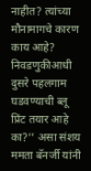नाहीत? त्यांच्या मौनामागचे कारण काय आहे? निवडणुकीआधी दुसरे पहलगाम घडवण्याची ब्लू प्रिंट तयार आहे का?’’ असा संशय ममता बॅनर्जी यांनी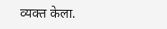व्यक्त केला.